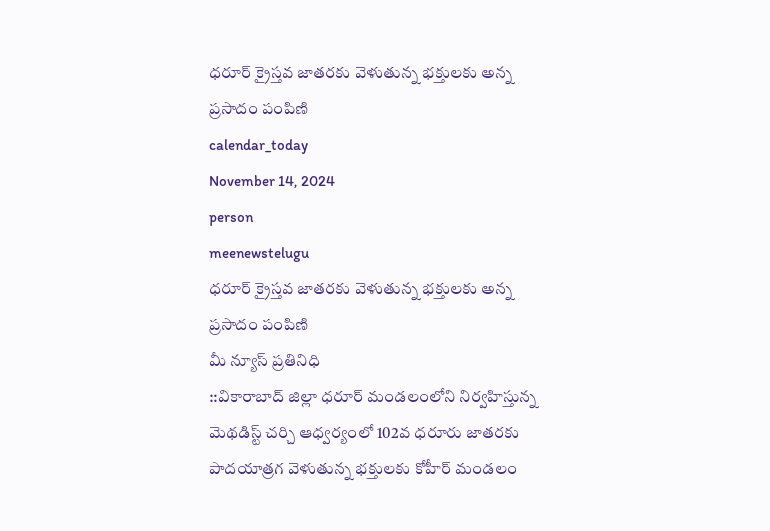ధరూర్ క్రైస్తవ జాతరకు వెళుతున్న భక్తులకు అన్న ప్రసాదం పంపిణి
calendar_today
November 14, 2024
person
meenewstelugu
ధరూర్ క్రైస్తవ జాతరకు వెళుతున్న భక్తులకు అన్న ప్రసాదం పంపిణి
మీ న్యూస్ ప్రతినిధి
::వికారాబాద్ జిల్లా ధరూర్ మండలంలోని నిర్వహిస్తున్న మెథడిస్ట్ చర్చి ఆధ్వర్యంలో 102వ ధరూరు జాతరకు పాదయాత్రగ వెళుతున్న భక్తులకు కోహీర్ మండలం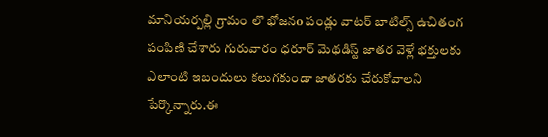మానియర్పల్లి గ్రామం లొ భోజనo పండ్లు వాటర్ బాటిల్స్ ఉచితంగ పంపిణి చేశారు గురువారం ధరూర్ మెథడిస్ట్ జాతర వెళ్లే భక్తులకు ఎలాంటి ఇబందులు కలుగకుండా జాతరకు చేరుకోవాలని పేర్కొన్నారు.ఈ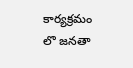కార్యక్రమం లొ జనతా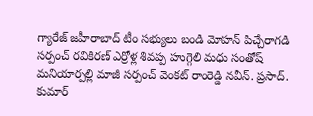గ్యారేజ్ జహీరాబాద్ టీం సభ్యులు బండి మోహన్ పిచ్చేరాగడి సర్పంచ్ రవికిరణ్ ఎర్రోళ్ల శివప్ప హుగ్గెలి మధు సంతోష్ మనియార్పల్లి మాజీ సర్పంచ్ వెంకట్ రాంరెడ్డి నవీన్. ప్రసాద్. కుమార్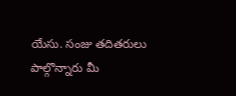యేసు. సంజు తదితరులు పాల్గొన్నారు మీ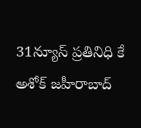31న్యూస్ ప్రతినిధి కే అశోక్ జహీరాబాద్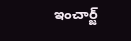ఇంచార్జ్